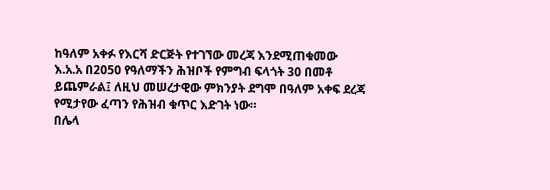ከዓለም አቀፉ የእርሻ ድርጅት የተገኘው መረጃ እንደሚጠቁመው እ.አ.አ በ2050 የዓለማችን ሕዝቦች የምግብ ፍላጎት 30 በመቶ ይጨምራል፤ ለዚህ መሠረታዊው ምክንያት ደግሞ በዓለም አቀፍ ደረጃ የሚታየው ፈጣን የሕዝብ ቁጥር እድገት ነው።
በሌላ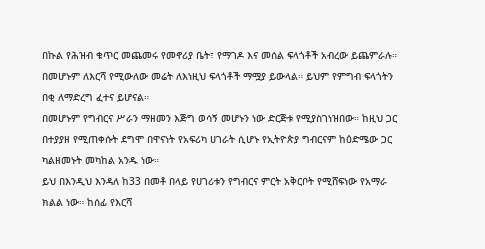በኩል የሕዝብ ቁጥር መጨመሩ የመኖሪያ ቤት፣ የማገዶ እና መሰል ፍላጎቶች አብረው ይጨምራሉ። በመሆኑም ለእርሻ የሚውለው መሬት ለእነዚህ ፍላጎቶች ማሟያ ይውላል። ይህም የምግብ ፍላጎትን በቂ ለማድረግ ፈተና ይሆናል።
በመሆኑም የግብርና ሥራን ማዘመን እጅግ ወሳኝ መሆኑን ነው ድርጅቱ የሚያስገነዝበው። ከዚህ ጋር በተያያዘ የሚጠቀሱት ደግሞ በዋናነት የአፍሪካ ሀገራት ሲሆኑ የኢትዮጵያ ግብርናም ከዕድሜው ጋር ካልዘመኑት መካከል አንዱ ነው።
ይህ በእንዲህ እንዳለ ከ33 በመቶ በላይ የሀገሪቱን የግብርና ምርት አቅርቦት የሚሸፍነው የአማራ ክልል ነው። ከሰፊ የእርሻ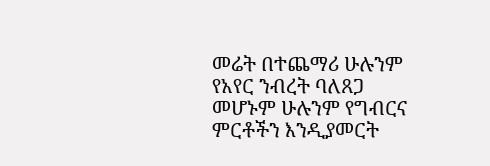መሬት በተጨማሪ ሁሉንም የአየር ንብረት ባለጸጋ መሆኑም ሁሉንም የግብርና ምርቶችን እንዲያመርት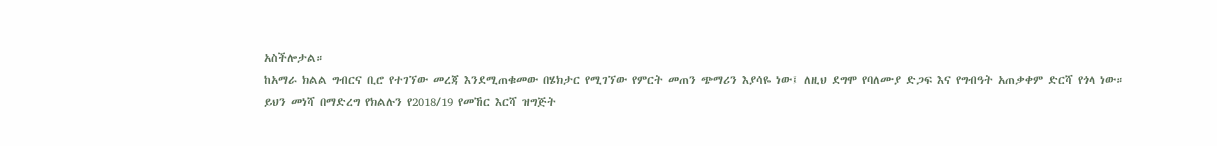አስችሎታል።
ከአማራ ክልል ግብርና ቢሮ የተገኘው መረጃ እንደሚጠቁመው በሄክታር የሚገኘው የምርት መጠን ጭማሪን እያሳዬ ነው፤ ለዚህ ደግሞ የባለሙያ ድጋፍ እና የግብዓት አጠቃቀም ድርሻ የጎላ ነው።
ይህን መነሻ በማድረግ የክልሉን የ2018/19 የመኸር እርሻ ዝግጅት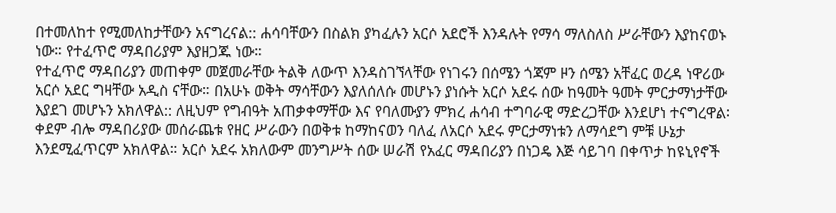በተመለከተ የሚመለከታቸውን አናግረናል:: ሐሳባቸውን በስልክ ያካፈሉን አርሶ አደሮች እንዳሉት የማሳ ማለስለስ ሥራቸውን እያከናወኑ ነው። የተፈጥሮ ማዳበሪያም እያዘጋጁ ነው።
የተፈጥሮ ማዳበሪያን መጠቀም መጀመራቸው ትልቅ ለውጥ እንዳስገኘላቸው የነገሩን በሰሜን ጎጃም ዞን ሰሜን አቸፈር ወረዳ ነዋሪው አርሶ አደር ግዛቸው አዲስ ናቸው። በአሁኑ ወቅት ማሳቸውን እያለሰለሱ መሆኑን ያነሱት አርሶ አደሩ ሰው ከዓመት ዓመት ምርታማነታቸው እያደገ መሆኑን አክለዋል:: ለዚህም የግብዓት አጠቃቀማቸው እና የባለሙያን ምክረ ሐሳብ ተግባራዊ ማድረጋቸው እንደሆነ ተናግረዋል፡
ቀደም ብሎ ማዳበሪያው መሰራጨቱ የዘር ሥራውን በወቅቱ ከማከናወን ባለፈ ለአርሶ አደሩ ምርታማነቱን ለማሳደግ ምቹ ሁኔታ እንደሚፈጥርም አክለዋል። አርሶ አደሩ አክለውም መንግሥት ሰው ሠራሽ የአፈር ማዳበሪያን በነጋዴ እጅ ሳይገባ በቀጥታ ከዩኒየኖች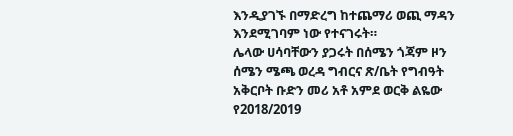እንዲያገኙ በማድረግ ከተጨማሪ ወጪ ማዳን እንደሚገባም ነው የተናገሩት።
ሌላው ሀሳባቸውን ያጋሩት በሰሜን ጎጃም ዞን ሰሜን ሜጫ ወረዳ ግብርና ጽ/ቤት የግብዓት አቅርቦት ቡድን መሪ አቶ አምደ ወርቅ ልዬው የ2018/2019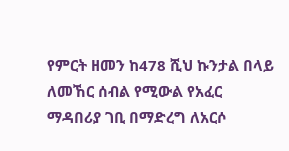የምርት ዘመን ከ478 ሺህ ኩንታል በላይ ለመኸር ሰብል የሚውል የአፈር ማዳበሪያ ገቢ በማድረግ ለአርሶ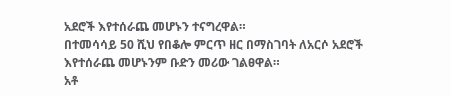አደሮች እየተሰራጨ መሆኑን ተናግረዋል።
በተመሳሳይ 50 ሺህ የበቆሎ ምርጥ ዘር በማስገባት ለአርሶ አደሮች እየተሰራጨ መሆኑንም ቡድን መሪው ገልፀዋል።
አቶ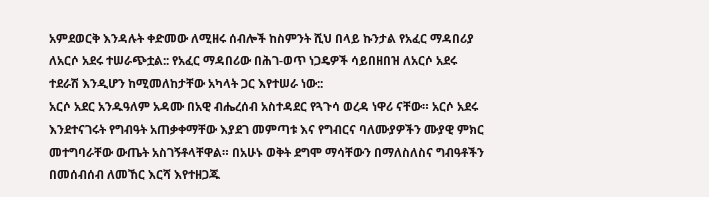አምደወርቅ እንዳሉት ቀድመው ለሚዘሩ ሰብሎች ከስምንት ሺህ በላይ ኩንታል የአፈር ማዳበሪያ ለአርሶ አደሩ ተሠራጭቷል:: የአፈር ማዳበሪው በሕገ-ወጥ ነጋዴዎች ሳይበዘበዝ ለአርሶ አደሩ ተደራሽ እንዲሆን ከሚመለከታቸው አካላት ጋር እየተሠራ ነው::
አርሶ አደር አንዱዓለም አዳሙ በአዊ ብሔረሰብ አስተዳደር የጓጉሳ ወረዳ ነዋሪ ናቸው። አርሶ አደሩ እንደተናገሩት የግብዓት አጠቃቀማቸው እያደገ መምጣቱ እና የግብርና ባለሙያዎችን ሙያዊ ምክር መተግባራቸው ውጤት አስገኝቶላቸዋል። በአሁኑ ወቅት ደግሞ ማሳቸውን በማለስለስና ግብዓቶችን በመሰብሰብ ለመኸር እርሻ እየተዘጋጁ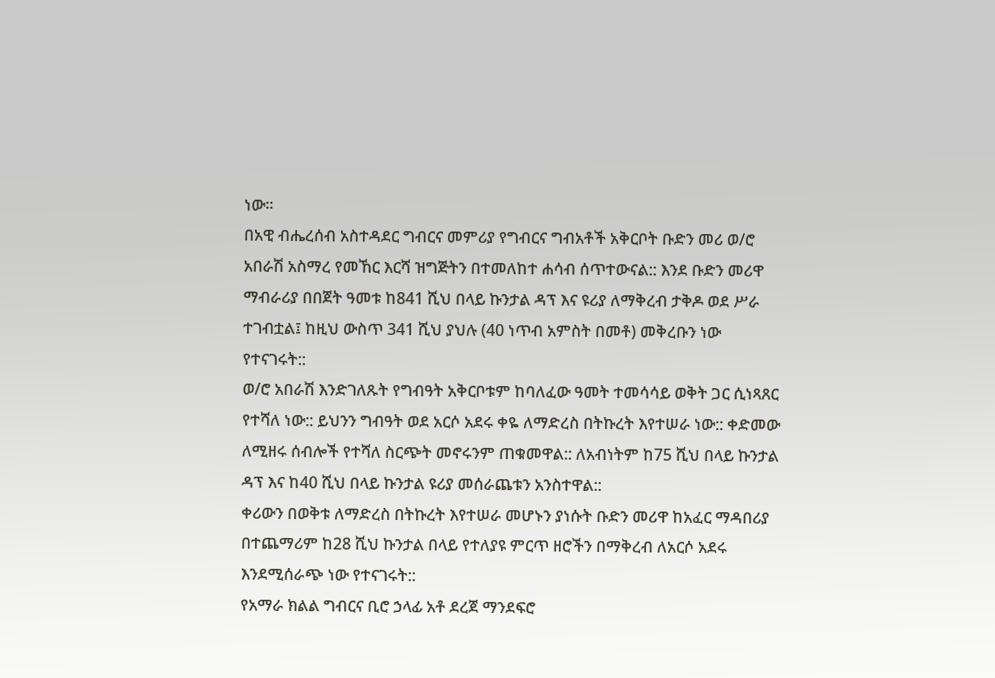ነው።
በአዊ ብሔረሰብ አስተዳደር ግብርና መምሪያ የግብርና ግብአቶች አቅርቦት ቡድን መሪ ወ/ሮ አበራሽ አስማረ የመኸር እርሻ ዝግጅትን በተመለከተ ሐሳብ ሰጥተውናል:: እንደ ቡድን መሪዋ ማብራሪያ በበጀት ዓመቱ ከ841 ሺህ በላይ ኩንታል ዳፕ እና ዩሪያ ለማቅረብ ታቅዶ ወደ ሥራ ተገብቷል፤ ከዚህ ውስጥ 341 ሺህ ያህሉ (40 ነጥብ አምስት በመቶ) መቅረቡን ነው የተናገሩት::
ወ/ሮ አበራሽ እንድገለጹት የግብዓት አቅርቦቱም ከባለፈው ዓመት ተመሳሳይ ወቅት ጋር ሲነጻጸር የተሻለ ነው:: ይህንን ግብዓት ወደ አርሶ አደሩ ቀዬ ለማድረስ በትኩረት እየተሠራ ነው:: ቀድመው ለሚዘሩ ሰብሎች የተሻለ ስርጭት መኖሩንም ጠቁመዋል:: ለአብነትም ከ75 ሺህ በላይ ኩንታል ዳፕ እና ከ40 ሺህ በላይ ኩንታል ዩሪያ መሰራጨቱን አንስተዋል::
ቀሪውን በወቅቱ ለማድረስ በትኩረት እየተሠራ መሆኑን ያነሱት ቡድን መሪዋ ከአፈር ማዳበሪያ በተጨማሪም ከ28 ሺህ ኩንታል በላይ የተለያዩ ምርጥ ዘሮችን በማቅረብ ለአርሶ አደሩ እንደሚሰራጭ ነው የተናገሩት::
የአማራ ክልል ግብርና ቢሮ ኃላፊ አቶ ደረጀ ማንደፍሮ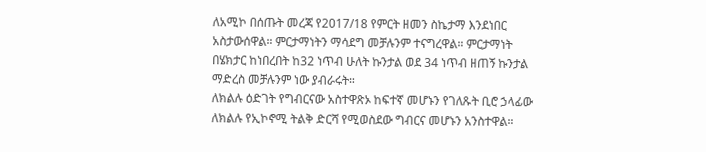ለአሚኮ በሰጡት መረጃ የ2017/18 የምርት ዘመን ስኬታማ እንደነበር አስታውሰዋል። ምርታማነትን ማሳደግ መቻሉንም ተናግረዋል። ምርታማነት በሄክታር ከነበረበት ከ32 ነጥብ ሁለት ኩንታል ወደ 34 ነጥብ ዘጠኝ ኩንታል ማድረስ መቻሉንም ነው ያብራሩት።
ለክልሉ ዕድገት የግብርናው አስተዋጽኦ ከፍተኛ መሆኑን የገለጹት ቢሮ ኃላፊው ለክልሉ የኢኮኖሚ ትልቅ ድርሻ የሚወስደው ግብርና መሆኑን አንስተዋል።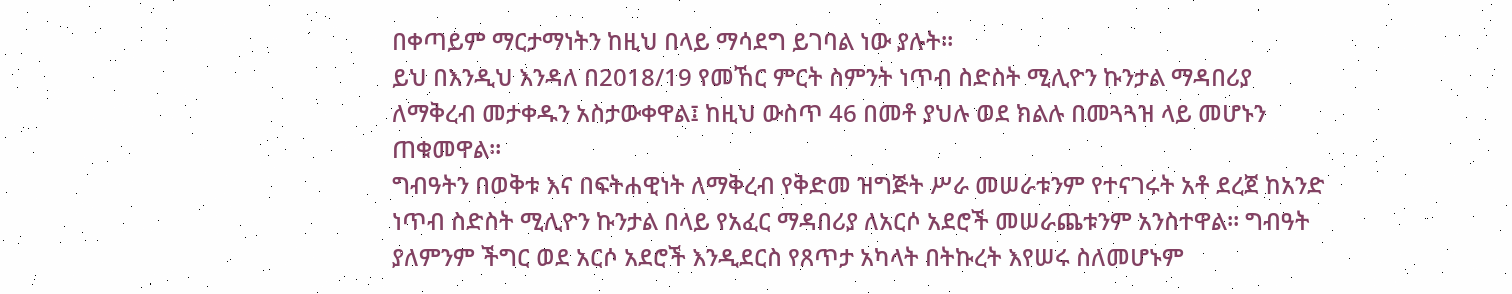በቀጣይም ማርታማነትን ከዚህ በላይ ማሳደግ ይገባል ነው ያሉት።
ይህ በእንዲህ እንዳለ በ2018/19 የመኸር ምርት ስምንት ነጥብ ስድስት ሚሊዮን ኩንታል ማዳበሪያ ለማቅረብ መታቀዱን አስታውቀዋል፤ ከዚህ ውስጥ 46 በመቶ ያህሉ ወደ ክልሉ በመጓጓዝ ላይ መሆኑን ጠቁመዋል።
ግብዓትን በወቅቱ እና በፍትሐዊነት ለማቅረብ የቅድመ ዝግጅት ሥራ መሠራቱንም የተናገሩት አቶ ደረጀ ከአንድ ነጥብ ስድስት ሚሊዮን ኩንታል በላይ የአፈር ማዳበሪያ ለአርሶ አደሮች መሠራጨቱንም አንስተዋል። ግብዓት ያለምንም ችግር ወደ አርሶ አደሮች እንዲደርስ የጸጥታ አካላት በትኩረት እየሠሩ ስለመሆኑም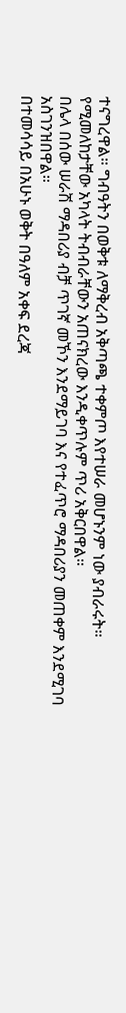ተናግረዋል። ግብዓትን በወቅቱ ለማቅረብ አቅጣጫ ተቀምጦ እየተሠራ መሆኑንም ነው ያብራሩት። የሚመለከታቸው አካላት ትብብራቸውን አጠናክረው እንዲቀጥሉም ጥሪ አቅርበዋል።
በሌላ በሰው ሠራሽ ማዳበሪያ ብቻ ጥገኛ መኾን እንደማይገባ እና የተፈጥሮ ማዳበሪያን መጠቀም እንደሚገባ አስገንዝበዋል።
በተመሳሳይ በአሁኑ ወቅት በዓለም አቀፍ ደረጃ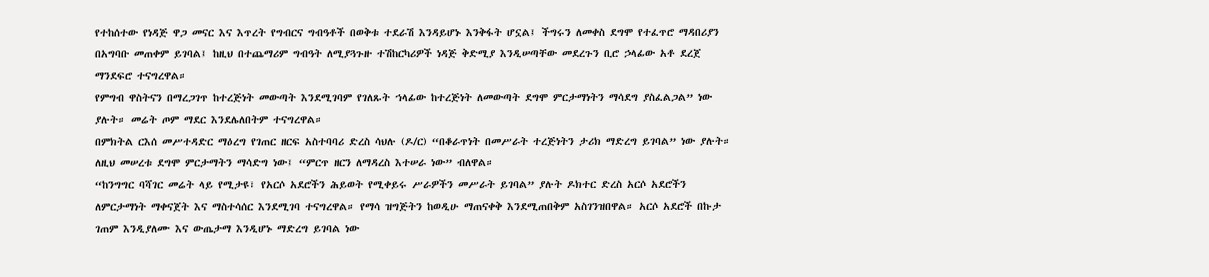የተከሰተው የነዳጅ ዋጋ መናር እና እጥረት የግብርና ግብዓቶች በወቅቱ ተደራሽ እንዳይሆኑ እንቅፋት ሆኗል፤ ችግሩን ለመቀስ ደግሞ የተፈጥሮ ማዳበሪያን በአግባቡ መጠቀም ይገባል፤ ከዚህ በተጨማሪም ግብዓት ለሚያጓጉዙ ተሽከርካሪዎች ነዳጅ ቅድሚያ እንዲሠጣቸው መደረጉን ቢሮ ኃላፊው አቶ ደረጀ ማንደፍሮ ተናግረዋል።
የምግብ ዋስትናን በማረጋገጥ ከተረጅነት መውጣት እንደሚገባም የገለጹት ኀላፊው ከተረጅነት ለመውጣት ደግሞ ምርታማነትን ማሳደግ ያስፈልጋል” ነው ያሉት። መሬት ጦም ማደር እንደሌለበትም ተናግረዋል።
በምክትል ርእሰ መሥተዳድር ማዕረግ የገጠር ዘርፍ አስተባባሪ ድረስ ሳህሉ (ዶ/ር) “በቆራጥነት በመሥራት ተረጅነትን ታሪክ ማድረግ ይገባል” ነው ያሉት። ለዚህ መሠረቱ ደግሞ ምርታማትን ማሳድግ ነው፤ “ምርጥ ዘርን ለማዳረስ እተሠራ ነው” ብለዋል።
“ከንግግር ባሻገር መሬት ላይ የሚታዩ፣ የአርሶ አደሮችን ሕይወት የሚቀይሩ ሥራዎችን መሥራት ይገባል” ያሉት ዶክተር ድረስ አርሶ አደሮችን ለምርታማነት ማቀናጀት እና ማስተሳሰር እንደሚገባ ተናግረዋል። የማሳ ዝግጅትን ከወዲሁ ማጠናቀቅ እንደሚጠበቅም አስገንዝበዋል። አርሶ አደሮች በኩታ ገጠም እንዲያለሙ እና ውጤታማ እንዲሆኑ ማድረግ ይገባል ነው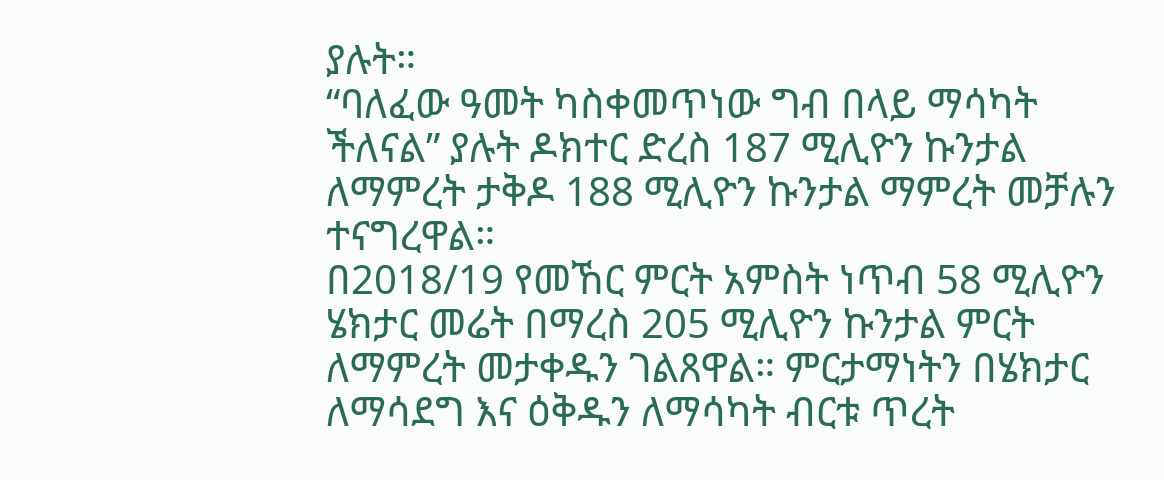ያሉት።
“ባለፈው ዓመት ካስቀመጥነው ግብ በላይ ማሳካት ችለናል” ያሉት ዶክተር ድረስ 187 ሚሊዮን ኩንታል ለማምረት ታቅዶ 188 ሚሊዮን ኩንታል ማምረት መቻሉን ተናግረዋል።
በ2018/19 የመኸር ምርት አምስት ነጥብ 58 ሚሊዮን ሄክታር መሬት በማረስ 205 ሚሊዮን ኩንታል ምርት ለማምረት መታቀዱን ገልጸዋል። ምርታማነትን በሄክታር ለማሳደግ እና ዕቅዱን ለማሳካት ብርቱ ጥረት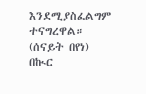እንደሚያስፈልግም ተናግረዋል።
(ሰናይት በየነ)
በኲር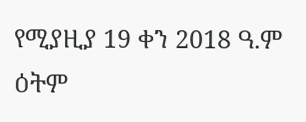የሚያዚያ 19 ቀን 2018 ዓ.ም ዕትም